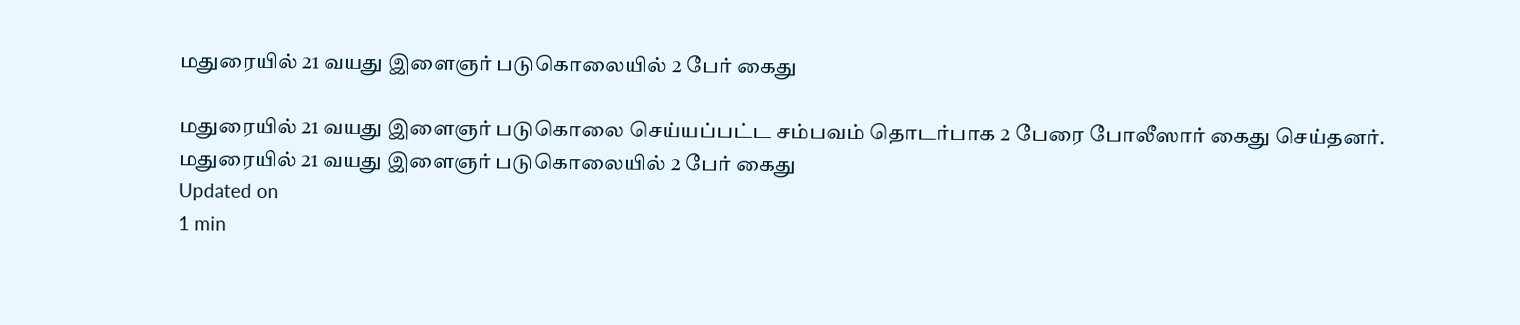மதுரையில் 21 வயது இளைஞர் படுகொலையில் 2 பேர் கைது

மதுரையில் 21 வயது இளைஞர் படுகொலை செய்யப்பட்ட சம்பவம் தொடர்பாக 2 பேரை போலீஸார் கைது செய்தனர்.
மதுரையில் 21 வயது இளைஞர் படுகொலையில் 2 பேர் கைது
Updated on
1 min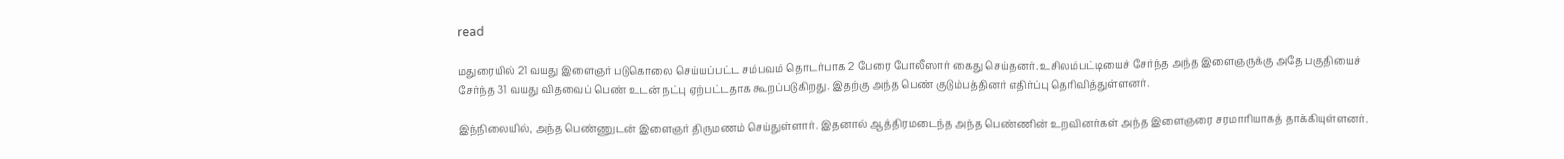read

மதுரையில் 21 வயது இளைஞர் படுகொலை செய்யப்பட்ட சம்பவம் தொடர்பாக 2 பேரை போலீஸார் கைது செய்தனர். உசிலம்பட்டியைச் சேர்ந்த அந்த இளைஞருக்கு அதே பகுதியைச் சேர்ந்த 31 வயது விதவைப் பெண் உடன் நட்பு ஏற்பட்டதாக கூறப்படுகிறது. இதற்கு அந்த பெண் குடும்பத்தினர் எதிர்ப்பு தெரிவித்துள்ளனர்.

இந்நிலையில், அந்த பெண்ணுடன் இளைஞர் திருமணம் செய்துள்ளார். இதனால் ஆத்திரமடைந்த அந்த பெண்ணின் உறவினர்கள் அந்த இளைஞரை சரமாரியாகத் தாக்கியுள்ளனர்.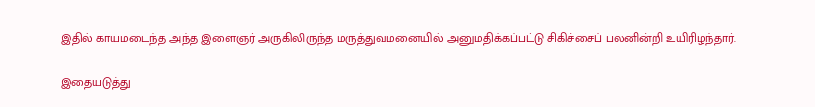இதில் காயமடைந்த அந்த இளைஞர் அருகிலிருந்த மருத்துவமனையில் அனுமதிக்கப்பட்டு சிகிச்சைப் பலனின்றி உயிரிழந்தார்.

இதையடுத்து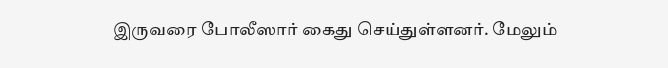இருவரை போலீஸார் கைது செய்துள்ளனர். மேலும்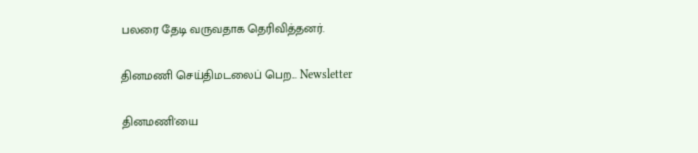பலரை தேடி வருவதாக தெரிவித்தனர்.

தினமணி செய்திமடலைப் பெற... Newsletter

தினமணி'யை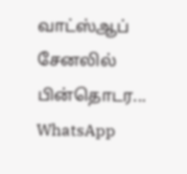வாட்ஸ்ஆப் சேனலில் பின்தொடர... WhatsApp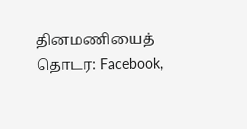தினமணியைத் தொடர: Facebook,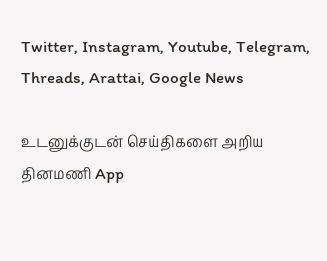Twitter, Instagram, Youtube, Telegram, Threads, Arattai, Google News

உடனுக்குடன் செய்திகளை அறிய தினமணி App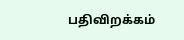பதிவிறக்கம்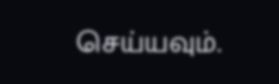செய்யவும்.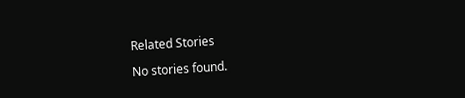Related Stories

No stories found.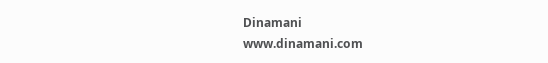Dinamani
www.dinamani.com